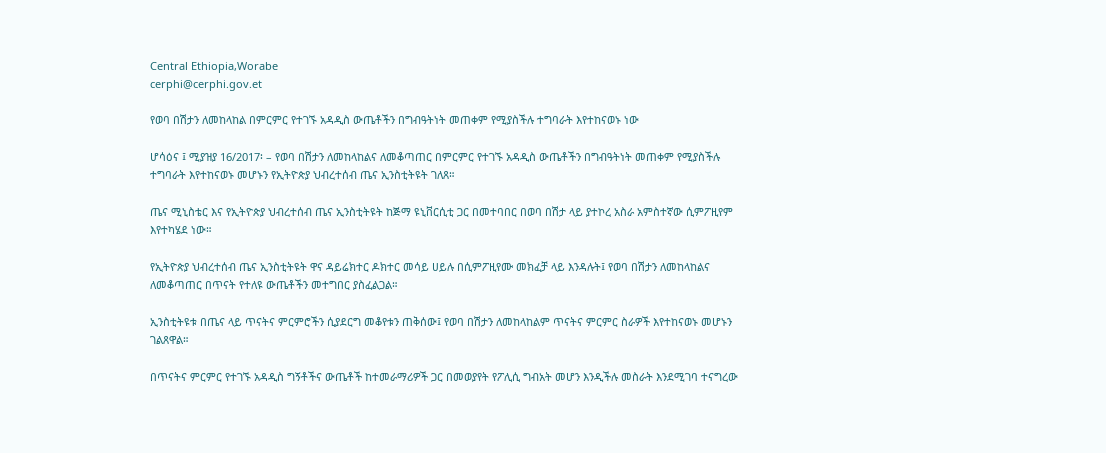Central Ethiopia,Worabe
cerphi@cerphi.gov.et

የወባ በሽታን ለመከላከል በምርምር የተገኙ አዳዲስ ውጤቶችን በግብዓትነት መጠቀም የሚያስችሉ ተግባራት እየተከናወኑ ነው

ሆሳዕና ፤ ሚያዝያ 16/2017፡ – የወባ በሽታን ለመከላከልና ለመቆጣጠር በምርምር የተገኙ አዳዲስ ውጤቶችን በግብዓትነት መጠቀም የሚያስችሉ ተግባራት እየተከናወኑ መሆኑን የኢትዮጵያ ህብረተሰብ ጤና ኢንስቲትዩት ገለጸ።

ጤና ሚኒስቴር እና የኢትዮጵያ ህብረተሰብ ጤና ኢንስቲትዩት ከጅማ ዩኒቨርሲቲ ጋር በመተባበር በወባ በሽታ ላይ ያተኮረ አስራ አምስተኛው ሲምፖዚየም እየተካሄደ ነው።

የኢትዮጵያ ህብረተሰብ ጤና ኢንስቲትዩት ዋና ዳይሬክተር ዶክተር መሳይ ሀይሉ በሲምፖዚየሙ መክፈቻ ላይ እንዳሉት፤ የወባ በሽታን ለመከላከልና ለመቆጣጠር በጥናት የተለዩ ውጤቶችን መተግበር ያስፈልጋል።

ኢንስቲትዩቱ በጤና ላይ ጥናትና ምርምሮችን ሲያደርግ መቆየቱን ጠቅሰው፤ የወባ በሽታን ለመከላከልም ጥናትና ምርምር ስራዎች እየተከናወኑ መሆኑን ገልጸዋል።

በጥናትና ምርምር የተገኙ አዳዲስ ግኝቶችና ውጤቶች ከተመራማሪዎች ጋር በመወያየት የፖሊሲ ግብአት መሆን እንዲችሉ መስራት እንደሚገባ ተናግረው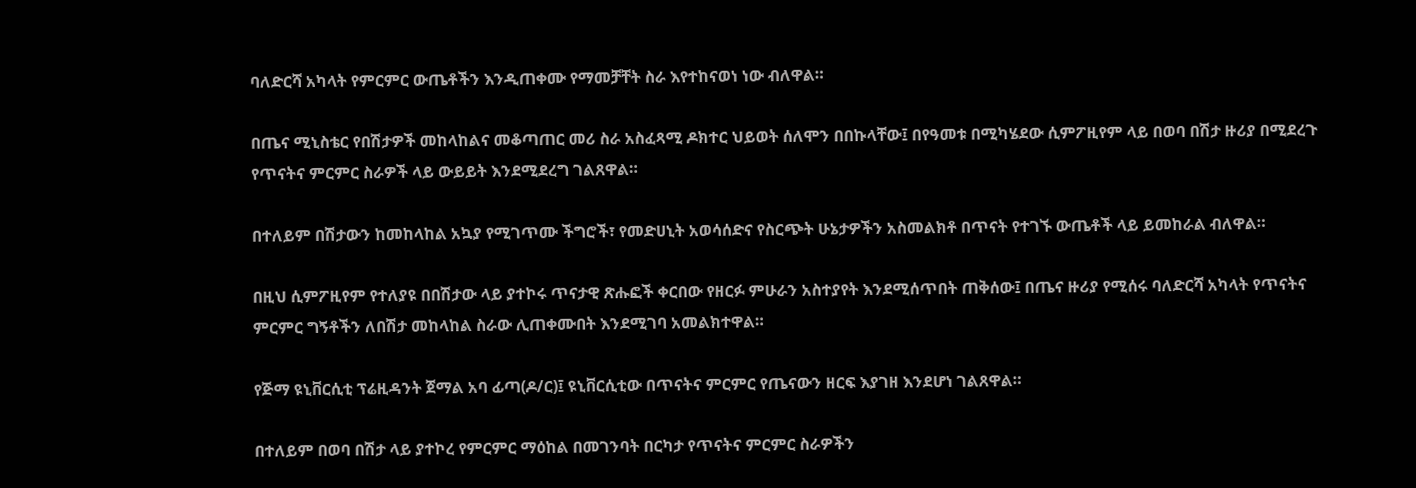ባለድርሻ አካላት የምርምር ውጤቶችን እንዲጠቀሙ የማመቻቸት ስራ እየተከናወነ ነው ብለዋል።

በጤና ሚኒስቴር የበሽታዎች መከላከልና መቆጣጠር መሪ ስራ አስፈጻሚ ዶክተር ህይወት ሰለሞን በበኩላቸው፤ በየዓመቱ በሚካሄደው ሲምፖዚየም ላይ በወባ በሽታ ዙሪያ በሚደረጉ የጥናትና ምርምር ስራዎች ላይ ውይይት እንደሚደረግ ገልጸዋል።

በተለይም በሽታውን ከመከላከል አኳያ የሚገጥሙ ችግሮች፣ የመድሀኒት አወሳሰድና የስርጭት ሁኔታዎችን አስመልክቶ በጥናት የተገኙ ውጤቶች ላይ ይመከራል ብለዋል።

በዚህ ሲምፖዚየም የተለያዩ በበሽታው ላይ ያተኮሩ ጥናታዊ ጽሑፎች ቀርበው የዘርፉ ምሁራን አስተያየት እንደሚሰጥበት ጠቅሰው፤ በጤና ዙሪያ የሚሰሩ ባለድርሻ አካላት የጥናትና ምርምር ግኝቶችን ለበሽታ መከላከል ስራው ሊጠቀሙበት እንደሚገባ አመልክተዋል።

የጅማ ዩኒቨርሲቲ ፕሬዚዳንት ጀማል አባ ፊጣ(ዶ/ር)፤ ዩኒቨርሲቲው በጥናትና ምርምር የጤናውን ዘርፍ እያገዘ እንደሆነ ገልጸዋል።

በተለይም በወባ በሽታ ላይ ያተኮረ የምርምር ማዕከል በመገንባት በርካታ የጥናትና ምርምር ስራዎችን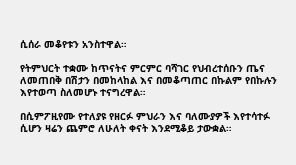ሲሰራ መቆየቱን አንስተዋል።

የትምህርት ተቋሙ ከጥናትና ምርምር ባሻገር የህብረተሰቡን ጤና ለመጠበቅ በሽታን በመከላከል እና በመቆጣጠር በኩልም የበኩሉን እየተወጣ ስለመሆኑ ተናግረዋል።

በሲምፖዚየሙ የተለያዩ የዘርፉ ምህራን እና ባለሙያዎች እየተሳተፉ ሲሆን ዛሬን ጨምሮ ለሁለት ቀናት እንደሚቆይ ታውቋል።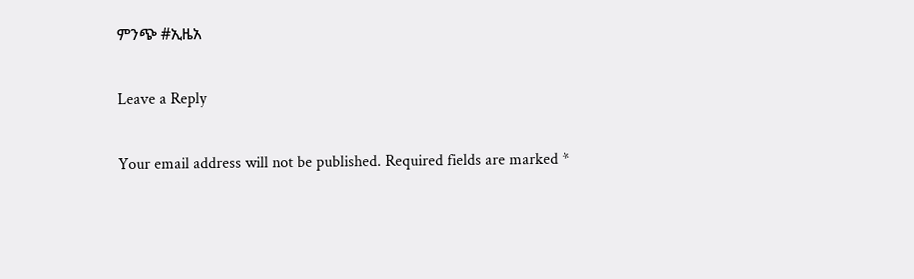ምንጭ #ኢዜአ

Leave a Reply

Your email address will not be published. Required fields are marked *